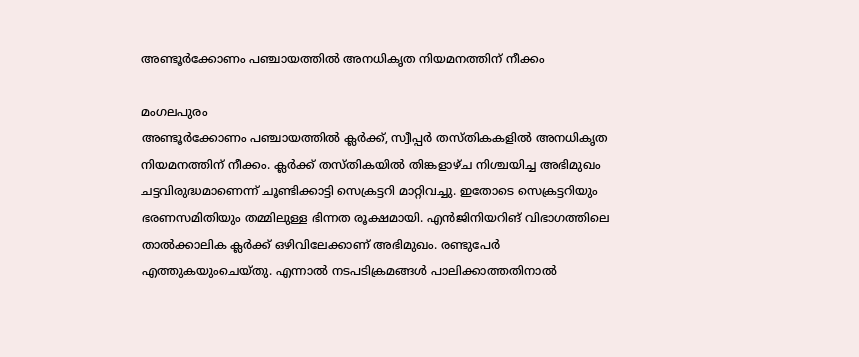അണ്ടൂർക്കോണം പഞ്ചായത്തിൽ അനധികൃത നിയമനത്തിന് നീക്കം

മംഗലപുരം
അണ്ടൂർക്കോണം പഞ്ചായത്തിൽ ക്ലർക്ക്, സ്വീപ്പർ തസ്തികകളിൽ അനധികൃത നിയമനത്തിന് നീക്കം. ക്ലർക്ക് തസ്തികയിൽ തിങ്കളാഴ്ച നിശ്ചയിച്ച അഭിമുഖം ചട്ടവിരുദ്ധമാണെന്ന് ചൂണ്ടിക്കാട്ടി സെക്രട്ടറി മാറ്റിവച്ചു. ഇതോടെ സെക്രട്ടറിയും ഭരണസമിതിയും തമ്മിലുള്ള ഭിന്നത രൂക്ഷമായി. എൻജിനിയറിങ് വിഭാഗത്തിലെ താൽക്കാലിക ക്ലർക്ക് ഒഴിവിലേക്കാണ് അഭിമുഖം. രണ്ടുപേർ എത്തുകയുംചെയ്തു. എന്നാൽ നടപടിക്രമങ്ങൾ പാലിക്കാത്തതിനാൽ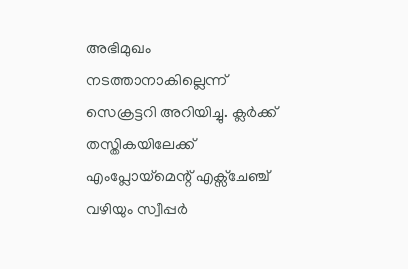അഭിമുഖം നടത്താനാകില്ലെന്ന് സെക്രട്ടറി അറിയിച്ചു. ക്ലർക്ക് തസ്തികയിലേക്ക് എംപ്ലോയ്മെന്റ് എക്സ്ചേഞ്ച് വഴിയും സ്വീപ്പർ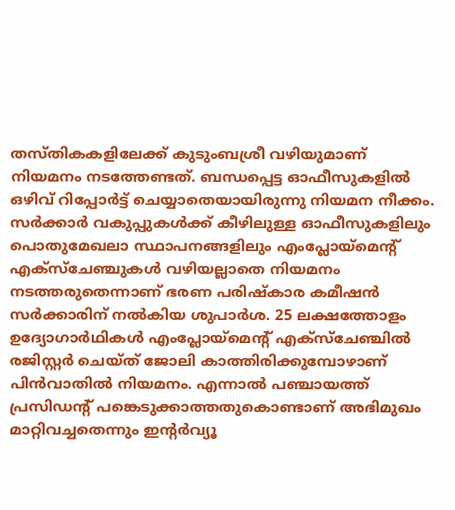തസ്തികകളിലേക്ക് കുടുംബശ്രീ വഴിയുമാണ് നിയമനം നടത്തേണ്ടത്. ബന്ധപ്പെട്ട ഓഫീസുകളിൽ ഒഴിവ് റിപ്പോർട്ട് ചെയ്യാതെയായിരുന്നു നിയമന നീക്കം. സർക്കാർ വകുപ്പുകൾക്ക് കീഴിലുള്ള ഓഫീസുകളിലും പൊതുമേഖലാ സ്ഥാപനങ്ങളിലും എംപ്ലോയ്മെന്റ് എക്സ്ചേഞ്ചുകൾ വഴിയല്ലാതെ നിയമനം നടത്തരുതെന്നാണ് ഭരണ പരിഷ്കാര കമീഷൻ സർക്കാരിന് നൽകിയ ശുപാർശ. 25 ലക്ഷത്തോളം ഉദ്യോഗാർഥികൾ എംപ്ലോയ്മെന്റ് എക്സ്ചേഞ്ചിൽ രജിസ്റ്റർ ചെയ്ത് ജോലി കാത്തിരിക്കുമ്പോഴാണ് പിൻവാതിൽ നിയമനം. എന്നാൽ പഞ്ചായത്ത് പ്രസിഡന്റ് പങ്കെടുക്കാത്തതുകൊണ്ടാണ് അഭിമുഖം മാറ്റിവച്ചതെന്നും ഇന്റർവ്യൂ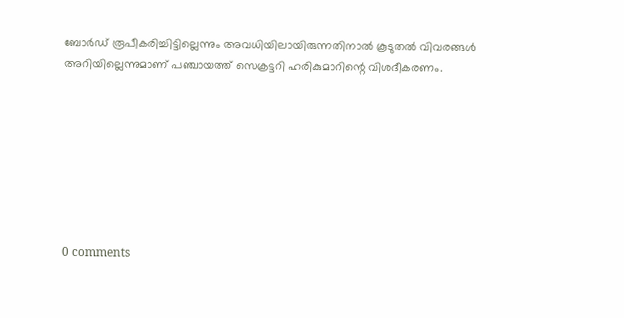ബോർഡ് രൂപീകരിച്ചിട്ടില്ലെന്നും അവധിയിലായിരുന്നതിനാൽ കൂടുതൽ വിവരങ്ങൾ അറിയില്ലെന്നുമാണ് പഞ്ചായത്ത് സെക്രട്ടറി ഹരികുമാറിന്റെ വിശദീകരണം.








0 comments